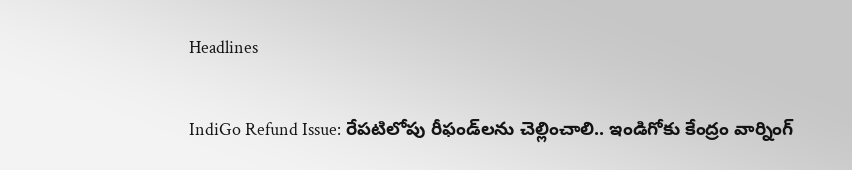Headlines

IndiGo Refund Issue: రేపటిలోపు రీఫండ్‌లను చెల్లించాలి.. ఇండిగోకు కేంద్రం వార్నింగ్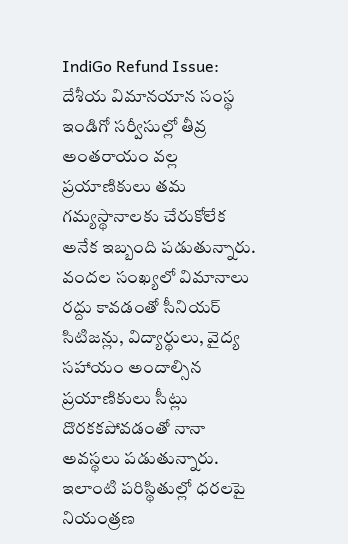IndiGo Refund Issue: దేశీయ విమానయాన సంస్థ ఇండిగో సర్వీసుల్లో తీవ్ర అంతరాయం వల్ల ప్రయాణికులు తమ గమ్యస్థానాలకు చేరుకోలేక అనేక ఇబ్బంది పడుతున్నారు. వందల సంఖ్యలో విమానాలు రద్దు కావడంతో సీనియర్ సిటిజన్లు, విద్యార్థులు, వైద్య సహాయం అందాల్సిన ప్రయాణికులు సీట్లు దొరకకపోవడంతో నానా అవస్థలు పడుతున్నారు. ఇలాంటి పరిస్థితుల్లో ధరలపై నియంత్రణ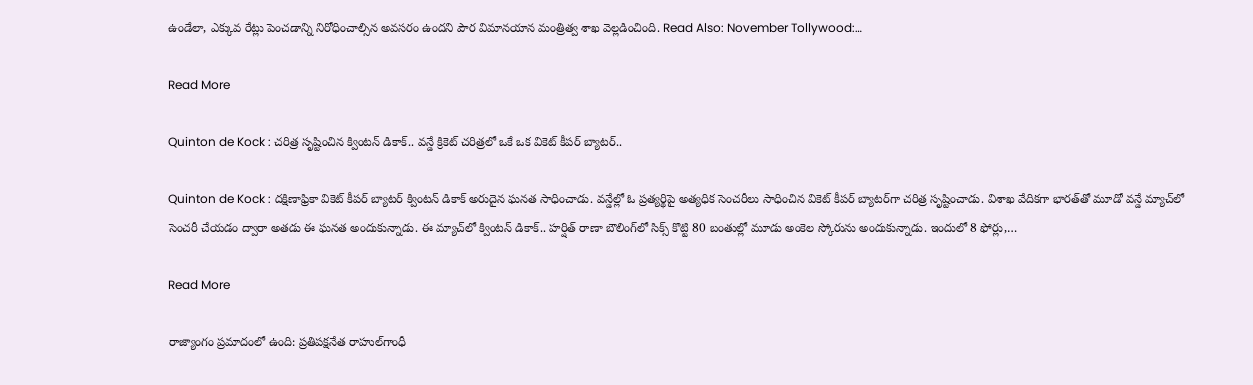ఉండేలా, ఎక్కువ రేట్లు పెంచడాన్ని నిరోధించాల్సిన అవసరం ఉందని పౌర విమానయాన మంత్రిత్వ శాఖ వెల్లడించింది. Read Also: November Tollywood:…

Read More

Quinton de Kock : చ‌రిత్ర సృష్టించిన క్వింట‌న్ డికాక్‌.. వ‌న్డే క్రికెట్ చ‌రిత్ర‌లో ఒకే ఒక వికెట్ కీప‌ర్ బ్యాట‌ర్‌..

Quinton de Kock : ద‌క్షిణాఫ్రికా వికెట్ కీప‌ర్ బ్యాట‌ర్ క్వింట‌న్ డికాక్ అరుదైన ఘ‌న‌త సాధించాడు. వ‌న్డేల్లో ఓ ప్ర‌త్య‌ర్థిపై అత్య‌ధిక సెంచ‌రీలు సాధించిన వికెట్ కీప‌ర్ బ్యాట‌ర్‌గా చ‌రిత్ర సృష్టించాడు. విశాఖ వేదిక‌గా భార‌త్‌తో మూడో వ‌న్డే మ్యాచ్‌లో సెంచ‌రీ చేయ‌డం ద్వారా అత‌డు ఈ ఘ‌న‌త అందుకున్నాడు. ఈ మ్యాచ్‌లో క్వింట‌న్ డికాక్.. హ‌ర్షిత్ రాణా బౌలింగ్‌లో సిక్స్ కొట్టి 80 బంతుల్లో మూడు అంకెల స్కోరును అందుకున్నాడు. ఇందులో 8 ఫోర్లు,…

Read More

రాజ్యాంగం ప్రమాదంలో ఉంది: ప్రతిపక్షనేత రాహుల్‌గాంధీ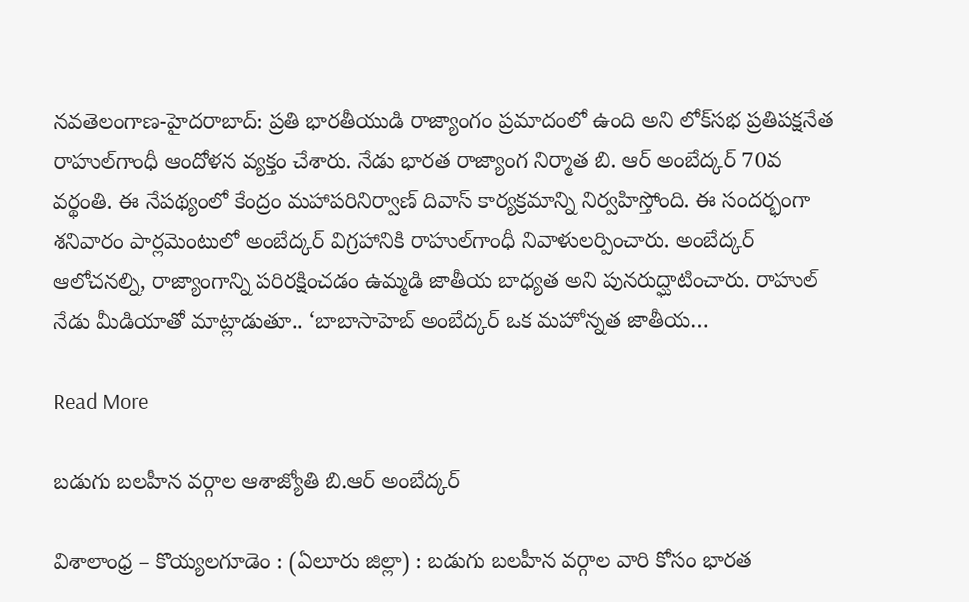న‌వ‌తెలంగాణ‌-హైద‌రాబాద్‌: ప్రతి భారతీయుడి రాజ్యాంగం ప్రమాదంలో ఉంది అని లోక్‌సభ ప్రతిపక్షనేత రాహుల్‌గాంధీ ఆందోళన వ్యక్తం చేశారు. నేడు భారత రాజ్యాంగ నిర్మాత బి. ఆర్‌ అంబేద్కర్‌ 70వ వర్థంతి. ఈ నేపథ్యంలో కేంద్రం మహాపరినిర్వాణ్‌ దివాస్‌ కార్యక్రమాన్ని నిర్వహిస్తోంది. ఈ సందర్భంగా శనివారం పార్లమెంటులో అంబేద్కర్‌ విగ్రహానికి రాహుల్‌గాంధీ నివాళులర్పించారు. అంబేద్కర్‌ ఆలోచనల్ని, రాజ్యాంగాన్ని పరిరక్షించడం ఉమ్మడి జాతీయ బాధ్యత అని పునరుద్ఘాటించారు. రాహుల్‌ నేడు మీడియాతో మాట్లాడుతూ.. ‘బాబాసాహెబ్‌ అంబేద్కర్‌ ఒక మహోన్నత జాతీయ…

Read More

బడుగు బలహీన వర్గాల ఆశాజ్యోతి బి.ఆర్ అంబేద్కర్

విశాలాంధ్ర – కొయ్యలగూడెం : (ఏలూరు జిల్లా) : బడుగు బలహీన వర్గాల వారి కోసం భారత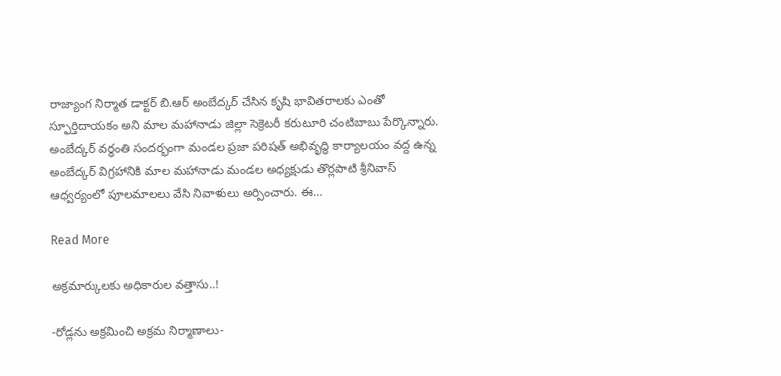రాజ్యాంగ నిర్మాత డాక్టర్ బి.ఆర్ అంబేద్కర్ చేసిన కృషి భావితరాలకు ఎంతో స్ఫూర్తిదాయకం అని మాల మహానాడు జిల్లా సెక్రెటరీ కరుటూరి చంటిబాబు పేర్కొన్నారు. అంబేద్కర్ వర్ధంతి సందర్భంగా మండల ప్రజా పరిషత్ అభివృద్ధి కార్యాలయం వద్ద ఉన్న అంబేద్కర్ విగ్రహానికి మాల మహానాడు మండల అధ్యక్షుడు తొర్లపాటి శ్రీనివాస్ ఆధ్వర్యంలో పూలమాలలు వేసి నివాళులు అర్పించారు. ఈ…

Read More

అక్రమార్కులకు అధికారుల వత్తాసు..!

-రోడ్లను అక్రమించి అక్రమ నిర్మాణాలు-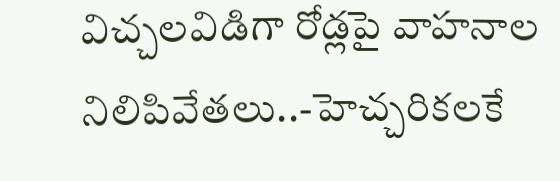విచ్చలవిడిగా రోడ్లపై వాహనాల నిలిపివేతలు..-హెచ్చరికలకే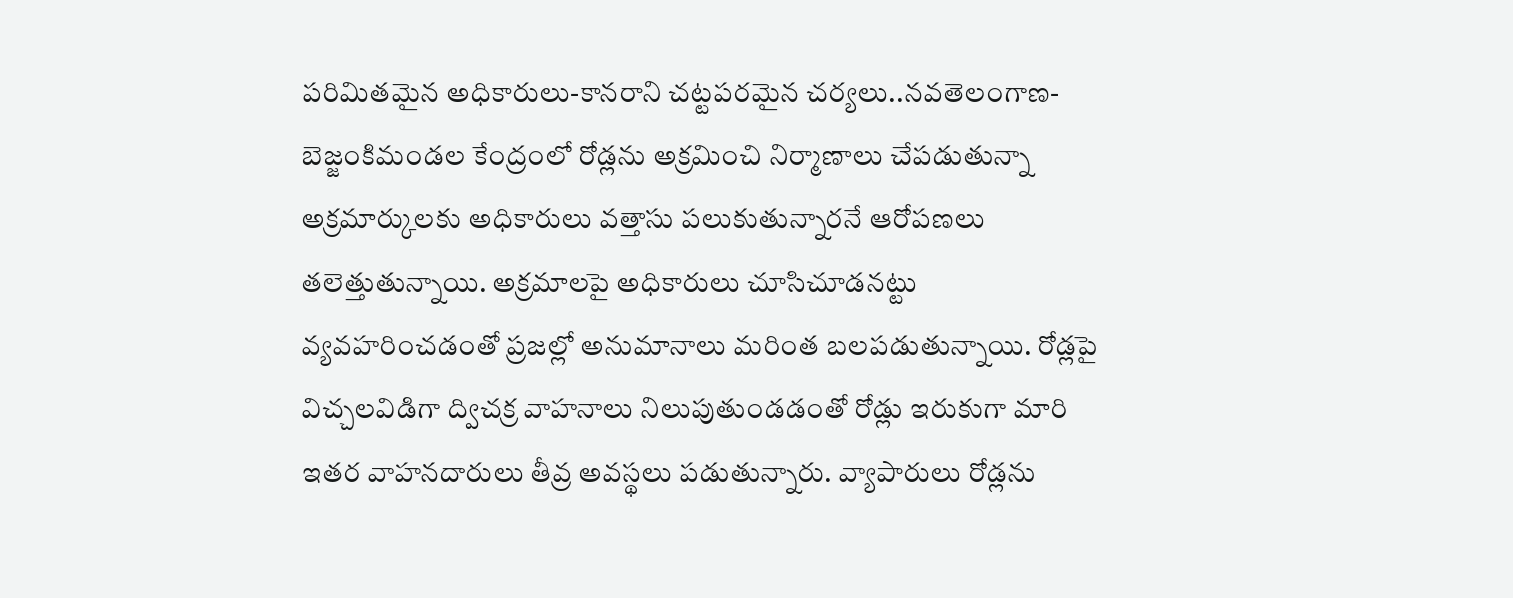పరిమితమైన అధికారులు-కానరాని చట్టపరమైన చర్యలు..నవతెలంగాణ-బెజ్జంకిమండల కేంద్రంలో రోడ్లను అక్రమించి నిర్మాణాలు చేపడుతున్నా అక్రమార్కులకు అధికారులు వత్తాసు పలుకుతున్నారనే ఆరోపణలు తలెత్తుతున్నాయి. అక్రమాలపై అధికారులు చూసిచూడనట్టు వ్యవహరించడంతో ప్రజల్లో అనుమానాలు మరింత బలపడుతున్నాయి. రోడ్లపై విచ్చలవిడిగా ద్విచక్ర వాహనాలు నిలుపుతుండడంతో రోడ్లు ఇరుకుగా మారి ఇతర వాహనదారులు తీవ్ర అవస్థలు పడుతున్నారు. వ్యాపారులు రోడ్లను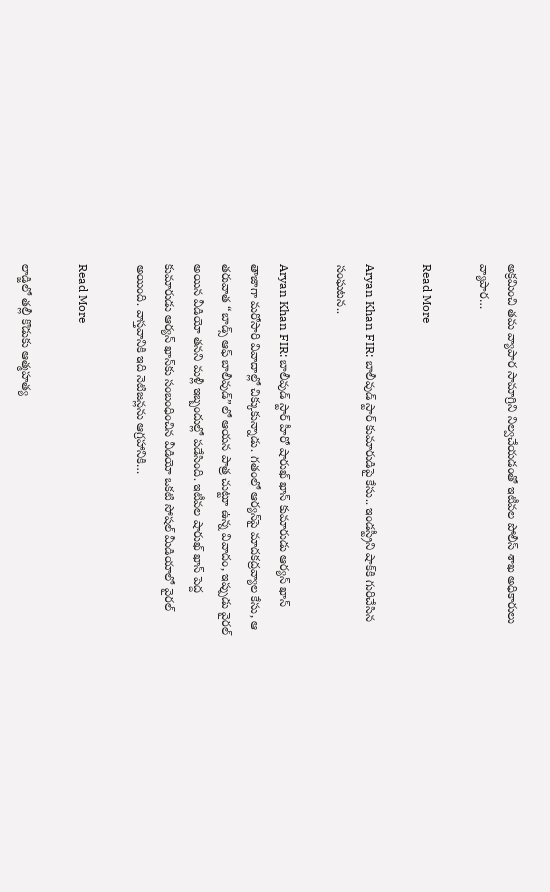అక్రమించి తమ వ్యాపార సామాగ్రిని నిల్వచేయడంతో ఇటీవల పోలీస్ శాఖ అధికారులు వ్యాపార…

Read More

Aryan Khan FIR: బాలీవుడ్ స్టార్ కుమారుడిపై కేసు.. ఇండస్ట్రీని షాక్‌కి గురిచేసిన సంఘటన..

Aryan Khan FIR: బాలీవుడ్ స్టార్ హీరో షారుఖ్ ఖాన్ కుమారుడు ఆర్యన్ ఖాన్ తాజాగా మరోసారి వివాదాల్లో చిక్కుకున్నాడు. గతంలో ఆర్యన్‌పై మాదకద్రవ్యాల కేసు, ఆ తరువాత “బాడ్స్ ఆఫ్ బాలీవుడ్”లో ఆయన పాత్ర చుట్టూ ఉన్న వివాదం, ఇప్పుడు వైరల్ అయిన వీడియో తనని మళ్లీ ఇబ్బందుల్లో పడేసింది. ఇటీవల షారుఖ్ ఖాన్ పెద్ద కుమారుడు ఆర్యన్ ఖాన్‌కు సంబంధించిన వీడియో ఒకటి సోషల్ మీడియాలో వైరల్ అయింది. వాస్తవానికి ఇది నెటిజన్లను ఆగ్రహానికి…

Read More

లాడ్జిలో తల్లీ కొడుకు ఆత్మహత్య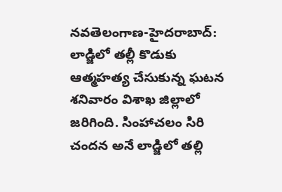న‌వ‌తెలంగాణ‌-హైద‌రాబాద్‌: లాడ్జిలో తల్లీ కొడుకు ఆత్మహత్య చేసుకున్న ఘటన శనివారం విశాఖ జిల్లాలో జరిగింది. సింహాచలం సిరి చందన అనే లాడ్జిలో తల్లి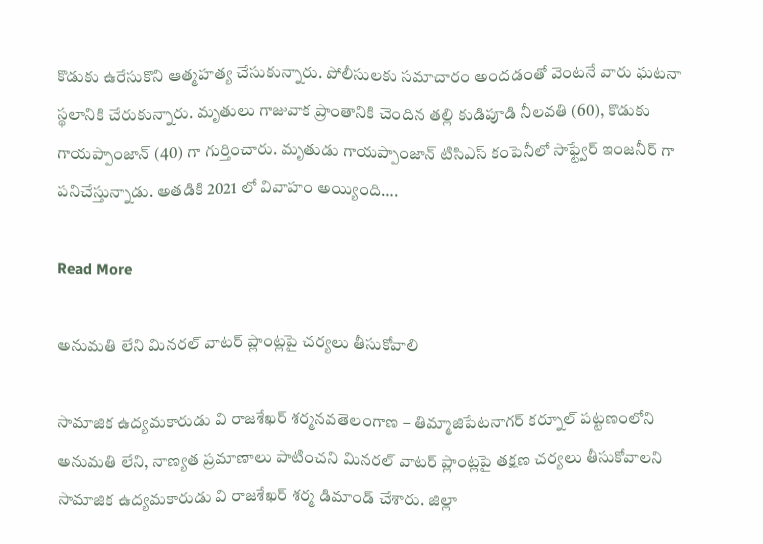కొడుకు ఉరేసుకొని ఆత్మహత్య చేసుకున్నారు. పోలీసులకు సమాచారం అందడంతో వెంటనే వారు ఘటనా స్థలానికి చేరుకున్నారు. మృతులు గాజువాక ప్రాంతానికి చెందిన తల్లి కుడిపూడి నీలవతి (60), కొడుకు గాయప్పాంజాన్‌ (40) గా గుర్తించారు. మృతుడు గాయప్పాంజాన్‌ టిసిఎస్‌ కంపెనీలో సాఫ్ట్వేర్‌ ఇంజనీర్‌ గా పనిచేస్తున్నాడు. అతడికి 2021 లో వివాహం అయ్యింది….

Read More

అనుమతి లేని మినరల్ వాటర్ ప్లాంట్లపై చర్యలు తీసుకోవాలి

సామాజిక ఉద్యమకారుడు వి రాజశేఖర్ శర్మనవతెలంగాణ – తిమ్మాజిపేటనాగర్ కర్నూల్ పట్టణంలోని అనుమతి లేని, నాణ్యత ప్రమాణాలు పాటించని మినరల్ వాటర్ ప్లాంట్లపై తక్షణ చర్యలు తీసుకోవాలని సామాజిక ఉద్యమకారుడు వి రాజశేఖర్ శర్మ డిమాండ్ చేశారు. జిల్లా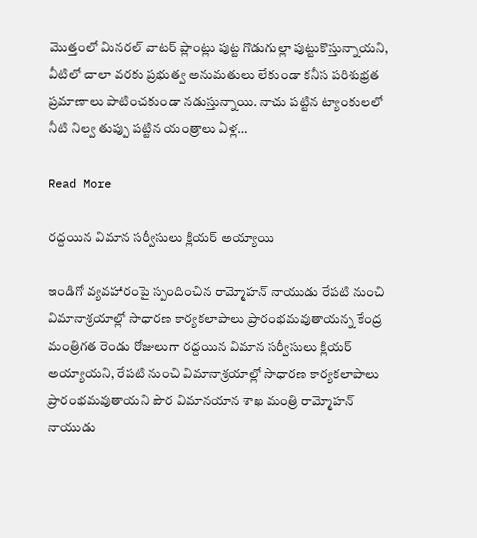మొత్తంలో మినరల్ వాటర్ ప్లాంట్లు పుట్ట గొడుగుల్లా పుట్టుకొస్తున్నాయని, వీటిలో చాలా వరకు ప్రభుత్వ అనుమతులు లేకుండా కనీస పరిశుభ్రత ప్రమాణాలు పాటించకుండా నడుస్తున్నాయి. నాచు పట్టిన ట్యాంకులలో నీటి నిల్వ తుప్పు పట్టిన యంత్రాలు ఏళ్ల…

Read More

రద్దయిన విమాన సర్వీసులు క్లియర్ అయ్యాయి

ఇండిగో వ్యవహారంపై స్పందించిన రామ్మోహన్ నాయుడు రేపటి నుంచి విమానాశ్రయాల్లో సాధారణ కార్యకలాపాలు ప్రారంభమవుతాయన్న కేంద్ర మంత్రిగత రెండు రోజులుగా రద్దయిన విమాన సర్వీసులు క్లియర్ అయ్యాయని, రేపటి నుంచి విమానాశ్రయాల్లో సాధారణ కార్యకలాపాలు ప్రారంభమవుతాయని పౌర విమానయాన శాఖ మంత్రి రామ్మోహన్ నాయుడు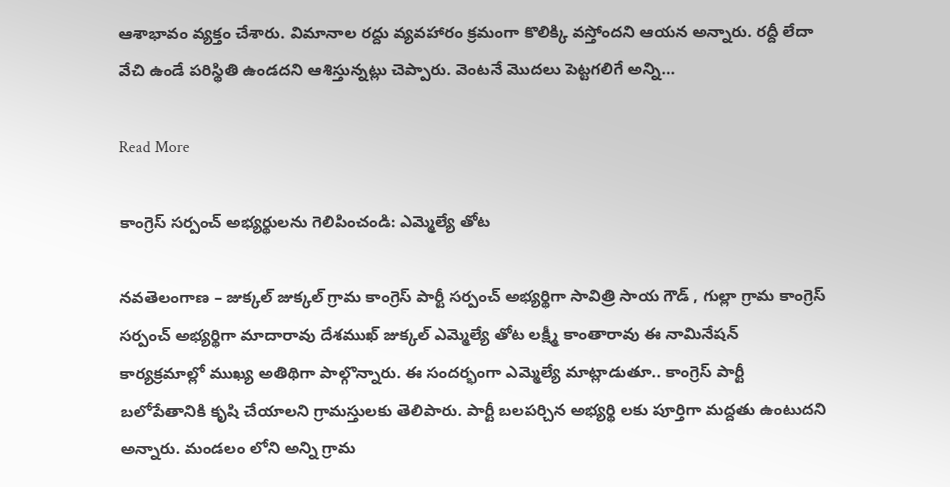ఆశాభావం వ్యక్తం చేశారు. విమానాల రద్దు వ్యవహారం క్రమంగా కొలిక్కి వస్తోందని ఆయన అన్నారు. రద్దీ లేదా వేచి ఉండే పరిస్థితి ఉండదని ఆశిస్తున్నట్లు చెప్పారు. వెంటనే మొదలు పెట్టగలిగే అన్ని…

Read More

కాంగ్రెస్ సర్పంచ్ అభ్యర్థులను గెలిపించండి: ఎమ్మెల్యే తోట

నవతెలంగాణ – జుక్కల్ జుక్కల్ గ్రామ కాంగ్రెస్ పార్టీ సర్పంచ్ అభ్యర్థిగా సావిత్రి సాయ గౌడ్ , గుల్లా గ్రామ కాంగ్రెస్ సర్పంచ్ అభ్యర్థిగా మాదారావు దేశముఖ్ జుక్కల్ ఎమ్మెల్యే తోట లక్ష్మీ కాంతారావు ఈ నామినేషన్ కార్యక్రమాల్లో ముఖ్య అతిథిగా పాల్గొన్నారు. ఈ సందర్భంగా ఎమ్మెల్యే మాట్లాడుతూ.. కాంగ్రెస్ పార్టీ బలోపేతానికి కృషి చేయాలని గ్రామస్తులకు తెలిపారు. పార్టీ బలపర్చిన అభ్యర్థి లకు పూర్తిగా మద్దతు ఉంటుదని అన్నారు. మండలం లోని అన్ని గ్రామ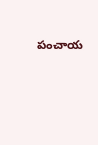పంచాయ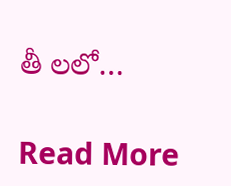తీ లలో…

Read More